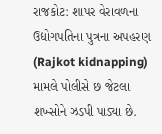રાજકોટ: શાપર વેરાવળના ઉદ્યોગપતિના પુત્રના અપહરણ (Rajkot kidnapping) મામલે પોલીસે છ જેટલા શખ્સોને ઝડપી પાડ્યા છે.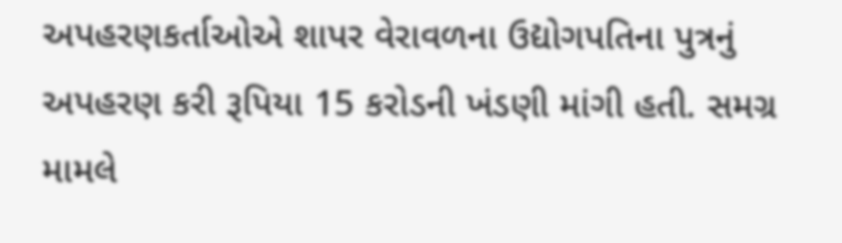અપહરણકર્તાઓએ શાપર વેરાવળના ઉદ્યોગપતિના પુત્રનું અપહરણ કરી રૂપિયા 15 કરોડની ખંડણી માંગી હતી. સમગ્ર મામલે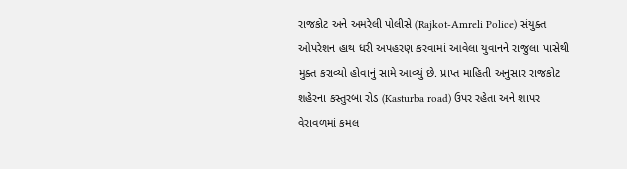રાજકોટ અને અમરેલી પોલીસે (Rajkot-Amreli Police) સંયુક્ત ઓપરેશન હાથ ધરી અપહરણ કરવામાં આવેલા યુવાનને રાજુલા પાસેથી મુક્ત કરાવ્યો હોવાનું સામે આવ્યું છે. પ્રાપ્ત માહિતી અનુસાર રાજકોટ શહેરના કસ્તુરબા રોડ (Kasturba road) ઉપર રહેતા અને શાપર વેરાવળમાં કમલ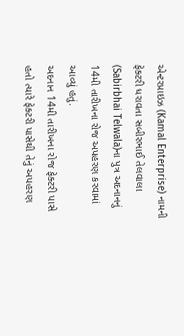એન્ટરપ્રાઇઝ (Kamal Enterprise) નામની ફેક્ટરી ધરાવતા સબીરભાઈ તેલવાલા (Sabirbhai Telwala)ના પુત્ર અદનાનનું 14મી તારીખના રોજ અપહરણ કરવામાં આવ્યું હતું.
અદનાન 14મી તારીખના રોજ ફેક્ટરી પાસે હતો ત્યારે ફેક્ટરી પાસેથી તેનું અપહરણ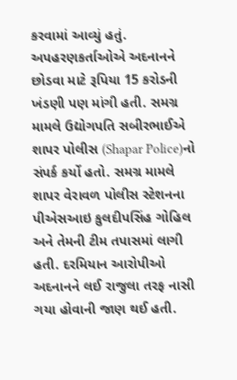કરવામાં આવ્યું હતું. અપહરણકર્તાઓએ અદનાનને છોડવા માટે રૂપિયા 15 કરોડની ખંડણી પણ માંગી હતી. સમગ્ર મામલે ઉદ્યોગપતિ સબીરભાઈએ શાપર પોલીસ (Shapar Police)નો સંપર્ક કર્યો હતો. સમગ્ર મામલે શાપર વેરાવળ પોલીસ સ્ટેશનના પીએસઆઇ કુલદીપસિંહ ગોહિલ અને તેમની ટીમ તપાસમાં લાગી હતી. દરમિયાન આરોપીઓ અદનાનને લઈ રાજુલા તરફ નાસી ગયા હોવાની જાણ થઈ હતી.